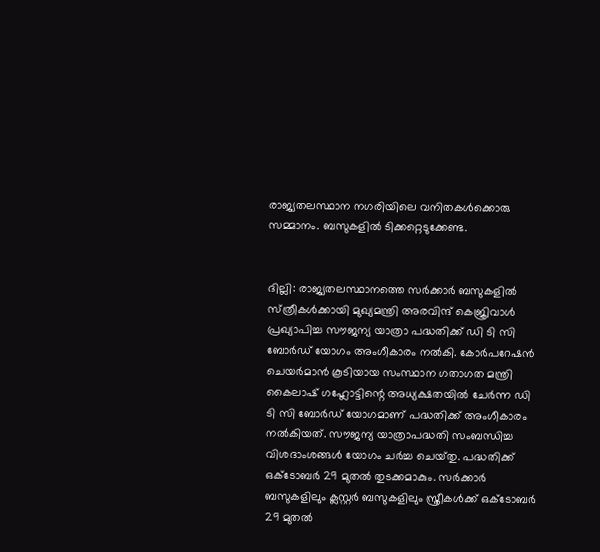രാജ്യതലസ്ഥാന നഗരിയിലെ വനിതകള്‍ക്കൊരു സമ്മാനം. ബസുകളില്‍ ടിക്കറ്റെടുക്കേണ്ട.


ദില്ലി: രാജ്യതലസ്ഥാനത്തെ സര്‍ക്കാര്‍ ബസുകളില്‍ സ്‍ത്രീകള്‍ക്കായി മുഖ്യമന്ത്രി അരവിന്ദ് കെജ്രിവാള്‍ പ്രഖ്യാപിച്ച സൗജന്യ യാത്രാ പദ്ധതിക്ക് ഡി ടി സി ബോർഡ് യോഗം അംഗീകാരം നൽകി. കോർപറേഷൻ ചെയർമാൻ കൂടിയായ സംസ്ഥാന ഗതാഗത മന്ത്രി കൈലാഷ് ഗഹ്ലോട്ടിന്റെ അധ്യക്ഷതയിൽ ചേർന്ന ഡി ടി സി ബോർഡ് യോഗമാണ് പദ്ധതിക്ക് അംഗീകാരം നൽകിയത്. സൗജന്യ യാത്രാപദ്ധതി സംബന്ധിച്ച വിശദാംശങ്ങൾ യോഗം ചര്‍ച്ച ചെയ്‍തു. പദ്ധതിക്ക് ഒക്ടോബര്‍ 29 മുതല്‍ തുടക്കമാകും. സര്‍ക്കാര്‍ ബസുകളിലും ക്ലസ്റ്റര്‍ ബസുകളിലും സ്ത്രീകള്‍ക്ക് ഒക്ടോബര്‍ 29 മുതല്‍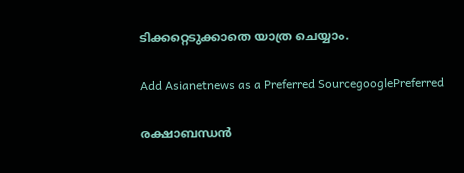ടിക്കറ്റെടുക്കാതെ യാത്ര ചെയ്യാം.

Add Asianetnews as a Preferred SourcegooglePreferred

രക്ഷാബന്ധന്‍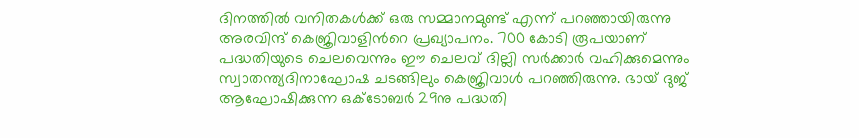ദിനത്തില്‍ വനിതകള്‍ക്ക് ഒരു സമ്മാനമുണ്ട് എന്ന് പറഞ്ഞായിരുന്നു അരവിന്ദ് കെജ്രിവാളിന്‍റെ പ്രഖ്യാപനം. 700 കോടി രൂപയാണ് പദ്ധതിയുടെ ചെലവെന്നും ഈ ചെലവ് ദില്ലി സര്‍ക്കാര്‍ വഹിക്കുമെന്നും സ്വാതന്ത്യദിനാഘോഷ ചടങ്ങിലും കെജ്രിവാള്‍ പറഞ്ഞിരുന്നു. ഭായ് ദുജ് ആഘോഷിക്കുന്ന ഒക്ടോബർ 29നു പദ്ധതി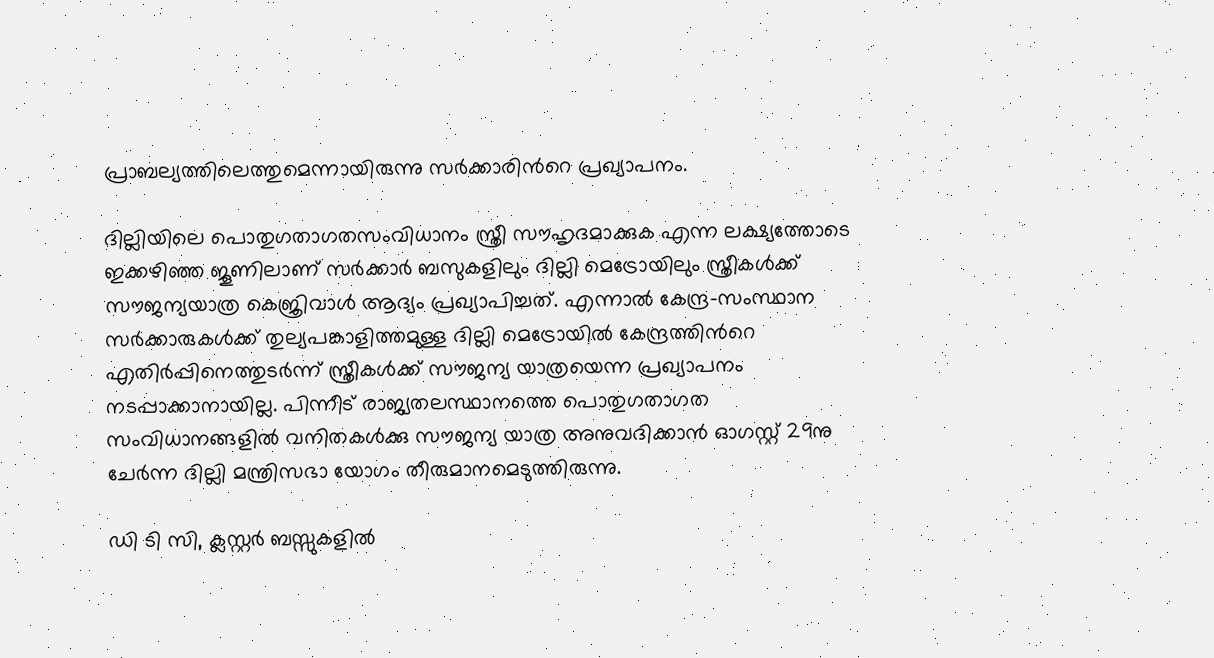പ്രാബല്യത്തിലെത്തുമെന്നായിരുന്നു സർക്കാരിന്‍റെ പ്രഖ്യാപനം.

ദില്ലിയിലെ പൊതുഗതാഗതസംവിധാനം സ്ത്രീ സൗഹൃദമാക്കുക എന്ന ലക്ഷ്യത്തോടെ ഇക്കഴിഞ്ഞ ജൂണിലാണ് സര്‍ക്കാര്‍ ബസുകളിലും ദില്ലി മെട്രോയിലും സ്ത്രീകള്‍ക്ക് സൗജന്യയാത്ര കെജ്രിവാള്‍ ആദ്യം പ്രഖ്യാപിച്ചത്. എന്നാല്‍ കേന്ദ്ര-സംസ്ഥാന സര്‍ക്കാരുകള്‍ക്ക് തുല്യപങ്കാളിത്തമുള്ള ദില്ലി മെട്രോയില്‍ കേന്ദ്രത്തിന്‍റെ എതിര്‍പ്പിനെത്തുടര്‍ന്ന് സ്ത്രീകള്‍ക്ക് സൗജന്യ യാത്രയെന്ന പ്രഖ്യാപനം നടപ്പാക്കാനായില്ല. പിന്നീട് രാജ്യതലസ്ഥാനത്തെ പൊതുഗതാഗത സംവിധാനങ്ങളിൽ വനിതകൾക്കു സൗജന്യ യാത്ര അനുവദിക്കാൻ ഓഗസ്റ്റ് 29നു ചേർന്ന ദില്ലി മന്ത്രിസഭാ യോഗം തീരുമാനമെടുത്തിരുന്നു.

ഡി ടി സി, ക്ലസ്റ്റർ ബസ്സുകളിൽ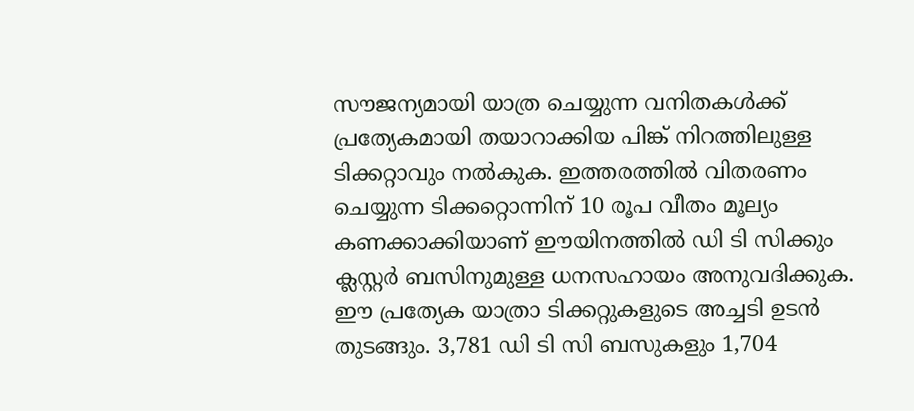സൗജന്യമായി യാത്ര ചെയ്യുന്ന വനിതകൾക്ക് പ്രത്യേകമായി തയാറാക്കിയ പിങ്ക് നിറത്തിലുള്ള ടിക്കറ്റാവും നൽകുക. ഇത്തരത്തിൽ വിതരണം ചെയ്യുന്ന ടിക്കറ്റൊന്നിന് 10 രൂപ വീതം മൂല്യം കണക്കാക്കിയാണ് ഈയിനത്തിൽ ഡി ടി സിക്കും ക്ലസ്റ്റർ ബസിനുമുള്ള ധനസഹായം അനുവദിക്കുക. ഈ പ്രത്യേക യാത്രാ ടിക്കറ്റുകളുടെ അച്ചടി ഉടൻ തുടങ്ങും. 3,781 ഡി ടി സി ബസുകളും 1,704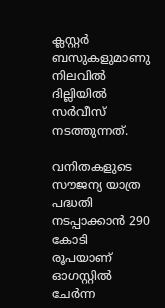ക്ലസ്റ്റർ ബസുകളുമാണു നിലവിൽ ദില്ലിയിൽ സർവീസ് നടത്തുന്നത്.

വനിതകളുടെ സൗജന്യ യാത്ര പദ്ധതി നടപ്പാക്കാൻ 290 കോടി രൂപയാണ് ഓഗസ്റ്റിൽ ചേർന്ന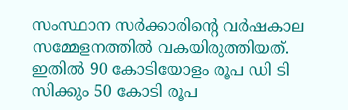സംസ്ഥാന സർക്കാരിന്‍റെ വർഷകാല സമ്മേളനത്തിൽ വകയിരുത്തിയത്. ഇതിൽ 90 കോടിയോളം രൂപ ഡി ടി സിക്കും 50 കോടി രൂപ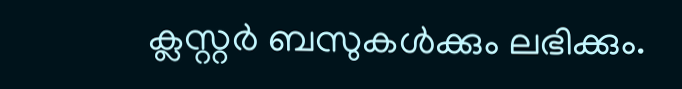ക്ലസ്റ്റർ ബസുകൾക്കും ലഭിക്കും.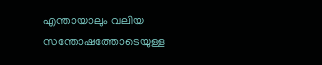എന്തായാലും വലിയ സന്തോഷത്തോടെയുള്ള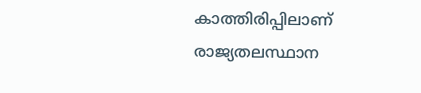കാത്തിരിപ്പിലാണ് രാജ്യതലസ്ഥാന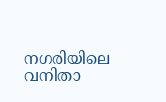നഗരിയിലെ വനിതാ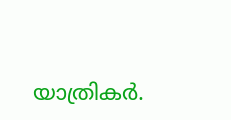യാത്രികര്‍.